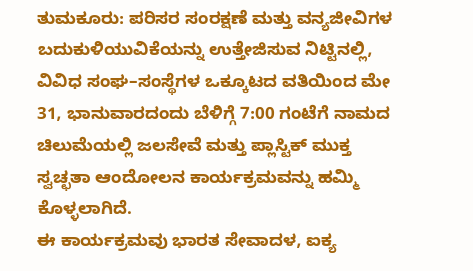ತುಮಕೂರು: ಪರಿಸರ ಸಂರಕ್ಷಣೆ ಮತ್ತು ವನ್ಯಜೀವಿಗಳ ಬದುಕುಳಿಯುವಿಕೆಯನ್ನು ಉತ್ತೇಜಿಸುವ ನಿಟ್ಟಿನಲ್ಲಿ, ವಿವಿಧ ಸಂಘ–ಸಂಸ್ಥೆಗಳ ಒಕ್ಕೂಟದ ವತಿಯಿಂದ ಮೇ 31, ಭಾನುವಾರದಂದು ಬೆಳಿಗ್ಗೆ 7:00 ಗಂಟೆಗೆ ನಾಮದ ಚಿಲುಮೆಯಲ್ಲಿ ಜಲಸೇವೆ ಮತ್ತು ಪ್ಲಾಸ್ಟಿಕ್ ಮುಕ್ತ ಸ್ವಚ್ಛತಾ ಆಂದೋಲನ ಕಾರ್ಯಕ್ರಮವನ್ನು ಹಮ್ಮಿ ಕೊಳ್ಳಲಾಗಿದೆ.
ಈ ಕಾರ್ಯಕ್ರಮವು ಭಾರತ ಸೇವಾದಳ, ಐಕ್ಯ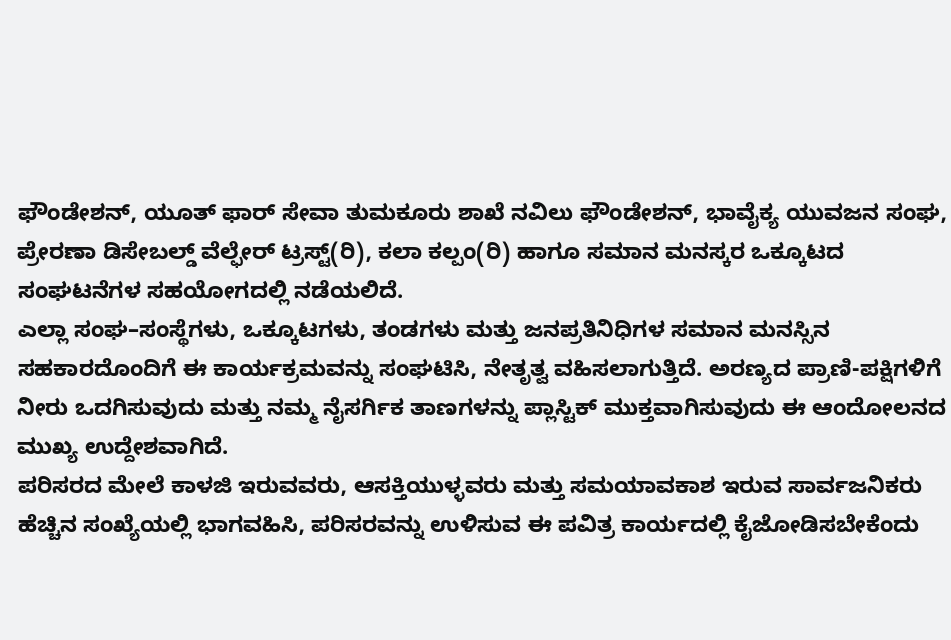ಫೌಂಡೇಶನ್, ಯೂತ್ ಫಾರ್ ಸೇವಾ ತುಮಕೂರು ಶಾಖೆ ನವಿಲು ಫೌಂಡೇಶನ್, ಭಾವೈಕ್ಯ ಯುವಜನ ಸಂಘ, ಪ್ರೇರಣಾ ಡಿಸೇಬಲ್ಡ್ ವೆಲ್ಫೇರ್ ಟ್ರಸ್ಟ್(ರಿ), ಕಲಾ ಕಲ್ಪಂ(ರಿ) ಹಾಗೂ ಸಮಾನ ಮನಸ್ಕರ ಒಕ್ಕೂಟದ ಸಂಘಟನೆಗಳ ಸಹಯೋಗದಲ್ಲಿ ನಡೆಯಲಿದೆ.
ಎಲ್ಲಾ ಸಂಘ–ಸಂಸ್ಥೆಗಳು, ಒಕ್ಕೂಟಗಳು, ತಂಡಗಳು ಮತ್ತು ಜನಪ್ರತಿನಿಧಿಗಳ ಸಮಾನ ಮನಸ್ಸಿನ ಸಹಕಾರದೊಂದಿಗೆ ಈ ಕಾರ್ಯಕ್ರಮವನ್ನು ಸಂಘಟಿಸಿ, ನೇತೃತ್ವ ವಹಿಸಲಾಗುತ್ತಿದೆ. ಅರಣ್ಯದ ಪ್ರಾಣಿ-ಪಕ್ಷಿಗಳಿಗೆ ನೀರು ಒದಗಿಸುವುದು ಮತ್ತು ನಮ್ಮ ನೈಸರ್ಗಿಕ ತಾಣಗಳನ್ನು ಪ್ಲಾಸ್ಟಿಕ್ ಮುಕ್ತವಾಗಿಸುವುದು ಈ ಆಂದೋಲನದ ಮುಖ್ಯ ಉದ್ದೇಶವಾಗಿದೆ.
ಪರಿಸರದ ಮೇಲೆ ಕಾಳಜಿ ಇರುವವರು, ಆಸಕ್ತಿಯುಳ್ಳವರು ಮತ್ತು ಸಮಯಾವಕಾಶ ಇರುವ ಸಾರ್ವಜನಿಕರು ಹೆಚ್ಚಿನ ಸಂಖ್ಯೆಯಲ್ಲಿ ಭಾಗವಹಿಸಿ, ಪರಿಸರವನ್ನು ಉಳಿಸುವ ಈ ಪವಿತ್ರ ಕಾರ್ಯದಲ್ಲಿ ಕೈಜೋಡಿಸಬೇಕೆಂದು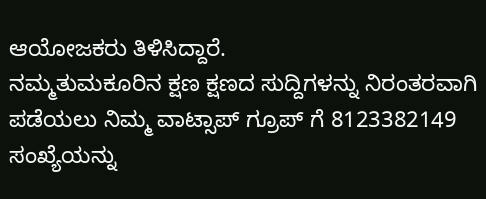ಆಯೋಜಕರು ತಿಳಿಸಿದ್ದಾರೆ.
ನಮ್ಮತುಮಕೂರಿನ ಕ್ಷಣ ಕ್ಷಣದ ಸುದ್ದಿಗಳನ್ನು ನಿರಂತರವಾಗಿ ಪಡೆಯಲು ನಿಮ್ಮ ವಾಟ್ಸಾಪ್ ಗ್ರೂಪ್ ಗೆ 8123382149 ಸಂಖ್ಯೆಯನ್ನು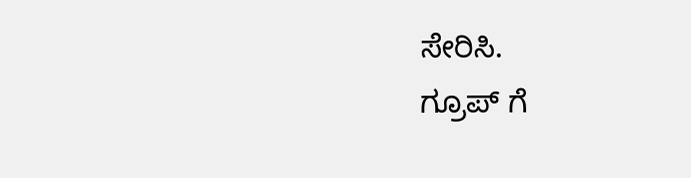ಸೇರಿಸಿ.
ಗ್ರೂಪ್ ಗೆ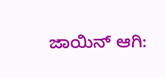ಜಾಯಿನ್ ಆಗಿ: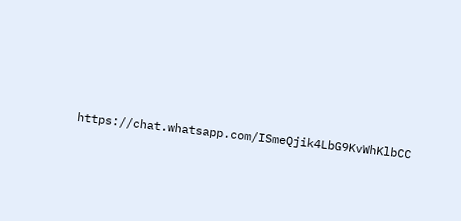https://chat.whatsapp.com/ISmeQjik4LbG9KvWhKlbCC